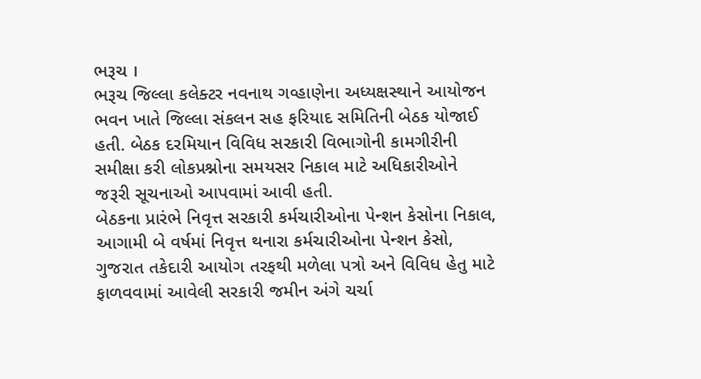ભરૂચ ।
ભરૂચ જિલ્લા કલેક્ટર નવનાથ ગવ્હાણેના અધ્યક્ષસ્થાને આયોજન ભવન ખાતે જિલ્લા સંકલન સહ ફરિયાદ સમિતિની બેઠક યોજાઈ હતી. બેઠક દરમિયાન વિવિધ સરકારી વિભાગોની કામગીરીની સમીક્ષા કરી લોકપ્રશ્નોના સમયસર નિકાલ માટે અધિકારીઓને જરૂરી સૂચનાઓ આપવામાં આવી હતી.
બેઠકના પ્રારંભે નિવૃત્ત સરકારી કર્મચારીઓના પેન્શન કેસોના નિકાલ, આગામી બે વર્ષમાં નિવૃત્ત થનારા કર્મચારીઓના પેન્શન કેસો, ગુજરાત તકેદારી આયોગ તરફથી મળેલા પત્રો અને વિવિધ હેતુ માટે ફાળવવામાં આવેલી સરકારી જમીન અંગે ચર્ચા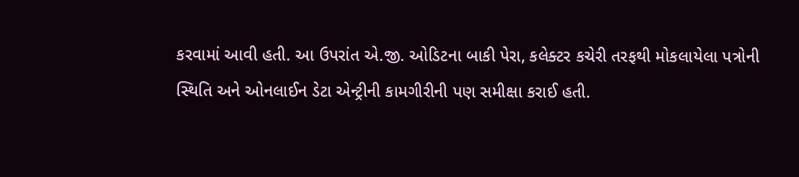કરવામાં આવી હતી. આ ઉપરાંત એ.જી. ઓડિટના બાકી પેરા, કલેક્ટર કચેરી તરફથી મોકલાયેલા પત્રોની સ્થિતિ અને ઓનલાઈન ડેટા એન્ટ્રીની કામગીરીની પણ સમીક્ષા કરાઈ હતી.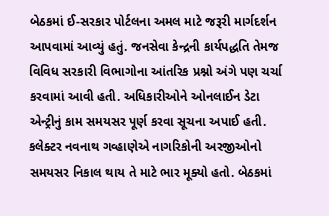બેઠકમાં ઈ-સરકાર પોર્ટલના અમલ માટે જરૂરી માર્ગદર્શન આપવામાં આવ્યું હતું. જનસેવા કેન્દ્રની કાર્યપદ્ધતિ તેમજ વિવિધ સરકારી વિભાગોના આંતરિક પ્રશ્નો અંગે પણ ચર્ચા કરવામાં આવી હતી. અધિકારીઓને ઓનલાઈન ડેટા એન્ટ્રીનું કામ સમયસર પૂર્ણ કરવા સૂચના અપાઈ હતી.
કલેક્ટર નવનાથ ગવ્હાણેએ નાગરિકોની અરજીઓનો સમયસર નિકાલ થાય તે માટે ભાર મૂક્યો હતો. બેઠકમાં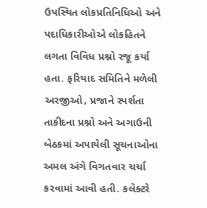ઉપસ્થિત લોકપ્રતિનિધિઓ અને પદાધિકારીઓએ લોકહિતને લગતા વિવિધ પ્રશ્નો રજૂ કર્યા હતા. ફરિયાદ સમિતિને મળેલી અરજીઓ, પ્રજાને સ્પર્શતા તાકીદના પ્રશ્નો અને અગાઉની બેઠકમાં અપાયેલી સૂચનાઓના અમલ અંગે વિગતવાર ચર્ચા કરવામાં આવી હતી. કલેક્ટરે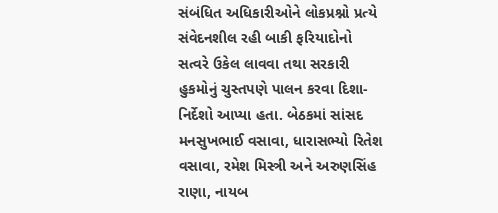સંબંધિત અધિકારીઓને લોકપ્રશ્નો પ્રત્યે સંવેદનશીલ રહી બાકી ફરિયાદોનો સત્વરે ઉકેલ લાવવા તથા સરકારી હુકમોનું ચુસ્તપણે પાલન કરવા દિશા-નિર્દેશો આપ્યા હતા. બેઠકમાં સાંસદ મનસુખભાઈ વસાવા, ધારાસભ્યો રિતેશ વસાવા, રમેશ મિસ્ત્રી અને અરુણસિંહ રાણા, નાયબ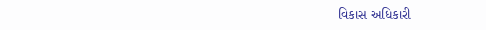વિકાસ અધિકારી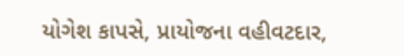યોગેશ કાપસે, પ્રાયોજના વહીવટદાર,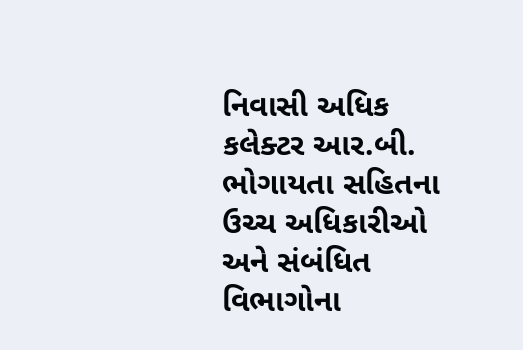નિવાસી અધિક કલેક્ટર આર.બી. ભોગાયતા સહિતના ઉચ્ચ અધિકારીઓ અને સંબંધિત વિભાગોના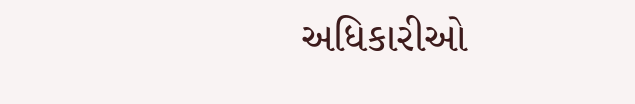અધિકારીઓ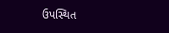ઉપસ્થિત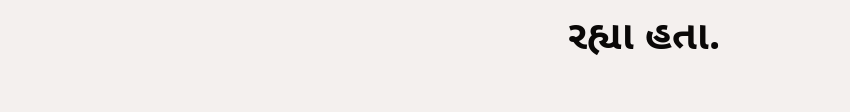રહ્યા હતા.